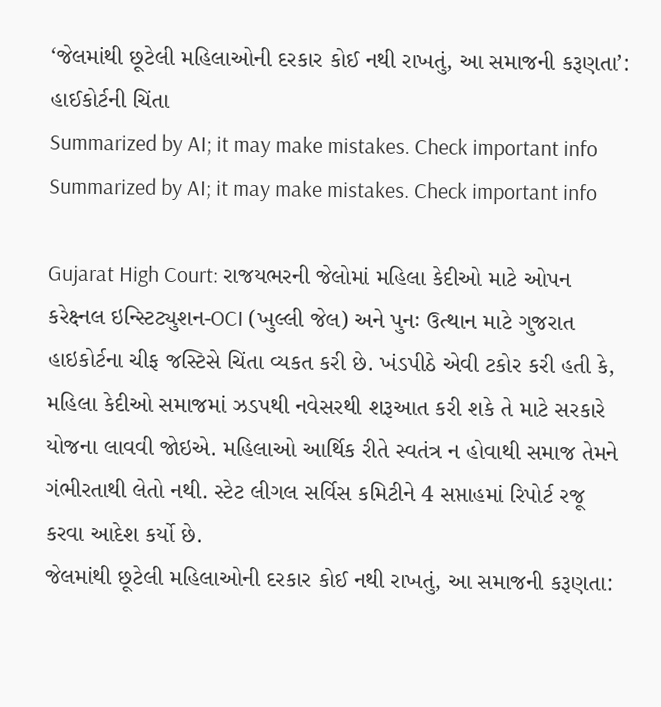‘જેલમાંથી છૂટેલી મહિલાઓની દરકાર કોઈ નથી રાખતું, આ સમાજની કરૂણતા’: હાઈકોર્ટની ચિંતા
Summarized by AI; it may make mistakes. Check important info
Summarized by AI; it may make mistakes. Check important info

Gujarat High Court: રાજયભરની જેલોમાં મહિલા કેદીઓ માટે ઓપન કરેક્ષ્નલ ઇન્સ્ટિટ્યુશન-OCI (ખુલ્લી જેલ) અને પુનઃ ઉત્થાન માટે ગુજરાત હાઇકોર્ટના ચીફ જસ્ટિસે ચિંતા વ્યકત કરી છે. ખંડપીઠે એવી ટકોર કરી હતી કે, મહિલા કેદીઓ સમાજમાં ઝડપથી નવેસરથી શરૂઆત કરી શકે તે માટે સરકારે યોજના લાવવી જોઇએ. મહિલાઓ આર્થિક રીતે સ્વતંત્ર ન હોવાથી સમાજ તેમને ગંભીરતાથી લેતો નથી. સ્ટેટ લીગલ સર્વિસ કમિટીને 4 સપ્તાહમાં રિપોર્ટ રજૂ કરવા આદેશ કર્યો છે.
જેલમાંથી છૂટેલી મહિલાઓની દરકાર કોઈ નથી રાખતું, આ સમાજની કરૂણતા: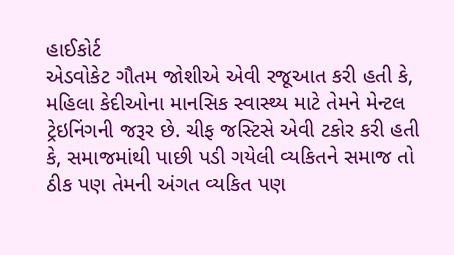હાઈકોર્ટ
એડવોકેટ ગૌતમ જોશીએ એવી રજૂઆત કરી હતી કે, મહિલા કેદીઓના માનસિક સ્વાસ્થ્ય માટે તેમને મેન્ટલ ટ્રેઇનિંગની જરૂર છે. ચીફ જસ્ટિસે એવી ટકોર કરી હતી કે, સમાજમાંથી પાછી પડી ગયેલી વ્યકિતને સમાજ તો ઠીક પણ તેમની અંગત વ્યકિત પણ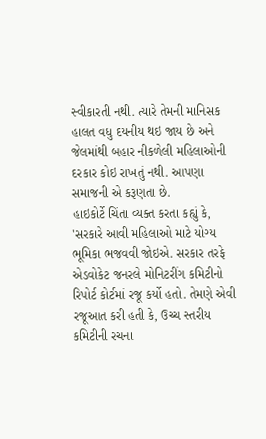સ્વીકારતી નથી. ત્યારે તેમની માનિસક હાલત વધુ દયનીય થઇ જાય છે અને જેલમાંથી બહાર નીકળેલી મહિલાઓની દરકાર કોઇ રાખતું નથી. આપણા સમાજની એ કરૂણતા છે.
હાઇકોર્ટે ચિંતા વ્યક્ત કરતા કહ્યું કે, 'સરકારે આવી મહિલાઓ માટે યોગ્ય ભૂમિકા ભજવવી જોઇએ. સરકાર તરફે એડવોકેટ જનરલે મોનિટરીંગ કમિટીનો રિપોર્ટ કોર્ટમાં રજૂ કર્યો હતો. તેમણે એવી રજૂઆત કરી હતી કે, ઉચ્ચ સ્તરીય કમિટીની રચના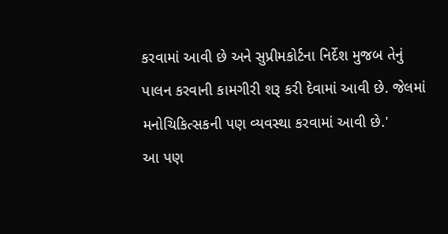કરવામાં આવી છે અને સુપ્રીમકોર્ટના નિર્દેશ મુજબ તેનું પાલન કરવાની કામગીરી શરૂ કરી દેવામાં આવી છે. જેલમાં મનોચિકિત્સકની પણ વ્યવસ્થા કરવામાં આવી છે.'
આ પણ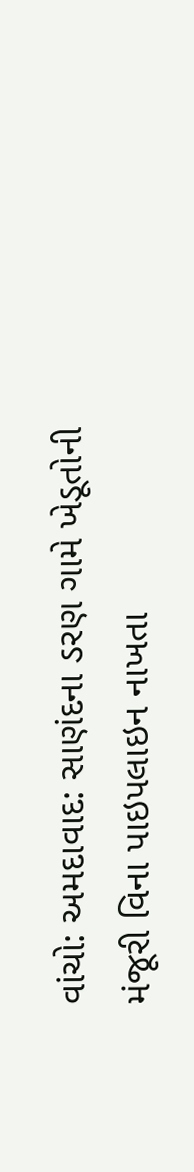વાંચો: અમદાવાદ: સાણંદના ડરણ ગામે ખેડૂતોની મંજૂરી વિના પાઇપલાઇન નાખતા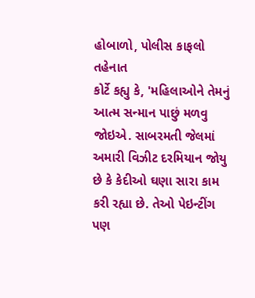હોબાળો, પોલીસ કાફલો તહેનાત
કોર્ટે કહ્યુ કે, 'મહિલાઓને તેમનું આત્મ સન્માન પાછું મળવુ જોઇએ. સાબરમતી જેલમાં અમારી વિઝીટ દરમિયાન જોયુ છે કે કેદીઓ ઘણા સારા કામ કરી રહ્યા છે. તેઓ પેઇન્ટીંગ પણ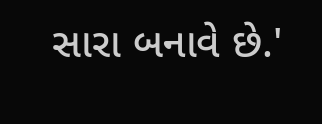સારા બનાવે છે.'